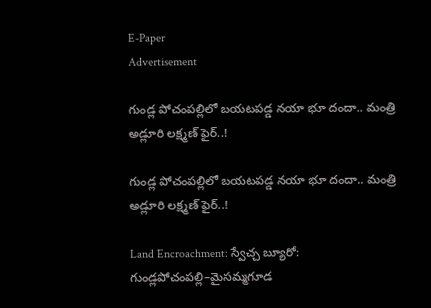E-Paper
Advertisement

గుండ్ల పోచంపల్లిలో బయటపడ్డ నయా భూ దందా.. మంత్రి అడ్లూరి లక్ష్మణ్ ఫైర్..!

గుండ్ల పోచంపల్లిలో బయటపడ్డ నయా భూ దందా.. మంత్రి అడ్లూరి లక్ష్మణ్ ఫైర్..!

Land Encroachment: స్వేచ్చ బ్యూరో: గుండ్లపోచంపల్లి–మైసమ్మగూడ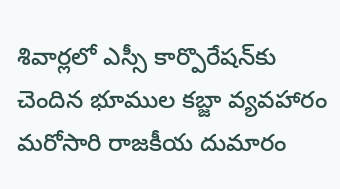శివార్లలో ఎస్సీ కార్పొరేషన్‌కు చెందిన భూముల కబ్జా వ్యవహారం మరోసారి రాజకీయ దుమారం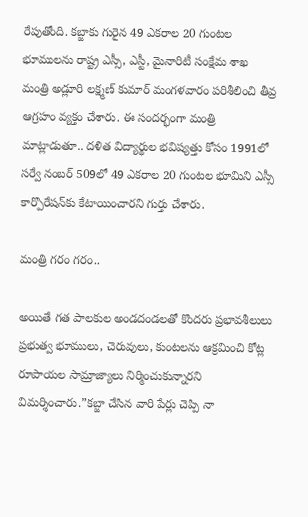రేపుతోంది. కబ్జాకు గురైన 49 ఎకరాల 20 గుంటల భూములను రాష్ట్ర ఎస్సీ, ఎస్టీ, మైనారిటీ సంక్షేమ శాఖ మంత్రి అడ్లూరి లక్ష్మణ్ కుమార్ మంగళవారం పరిశీలించి తీవ్ర ఆగ్రహం వ్యక్తం చేశారు. ఈ సందర్భంగా మంత్రి మాట్లాడుతూ.. దళిత విద్యార్థుల భవిష్యత్తు కోసం 1991లో సర్వే నంబర్ 509లో 49 ఎకరాల 20 గుంటల భూమిని ఎస్సీ కార్పొరేషన్‌కు కేటాయించారని గుర్తు చేశారు.

మంత్రి గరం గరం..

అయితే గత పాలకుల అండదండలతో కొందరు ప్రభావశీలులు ప్రభుత్వ భూములు, చెరువులు, కుంటలను ఆక్రమించి కోట్ల రూపాయల సామ్రాజ్యాలు నిర్మించుకున్నారని విమర్శించారు.”కబ్జా చేసిన వారి పేర్లు చెప్పి నా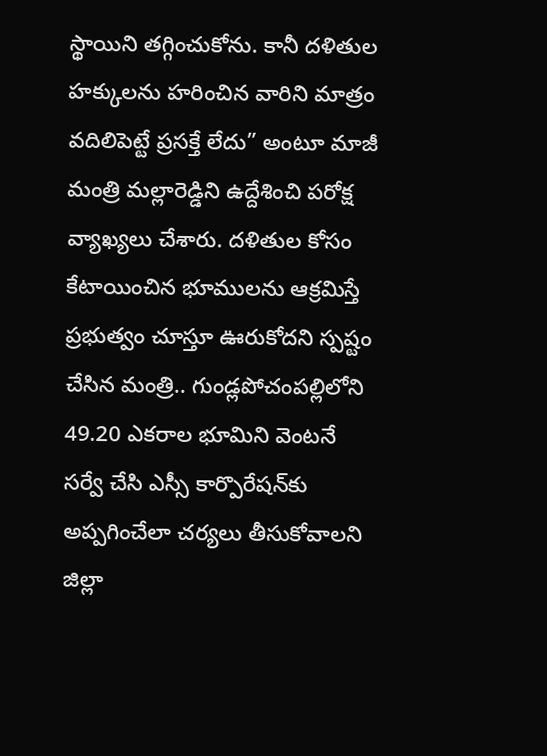స్థాయిని తగ్గించుకోను. కానీ దళితుల హక్కులను హరించిన వారిని మాత్రం వదిలిపెట్టే ప్రసక్తే లేదు” అంటూ మాజీ మంత్రి మల్లారెడ్డిని ఉద్దేశించి పరోక్ష వ్యాఖ్యలు చేశారు. దళితుల కోసం కేటాయించిన భూములను ఆక్రమిస్తే ప్రభుత్వం చూస్తూ ఊరుకోదని స్పష్టం చేసిన మంత్రి.. గుండ్లపోచంపల్లిలోని 49.20 ఎకరాల భూమిని వెంటనే సర్వే చేసి ఎస్సీ కార్పొరేషన్‌కు అప్పగించేలా చర్యలు తీసుకోవాలని జిల్లా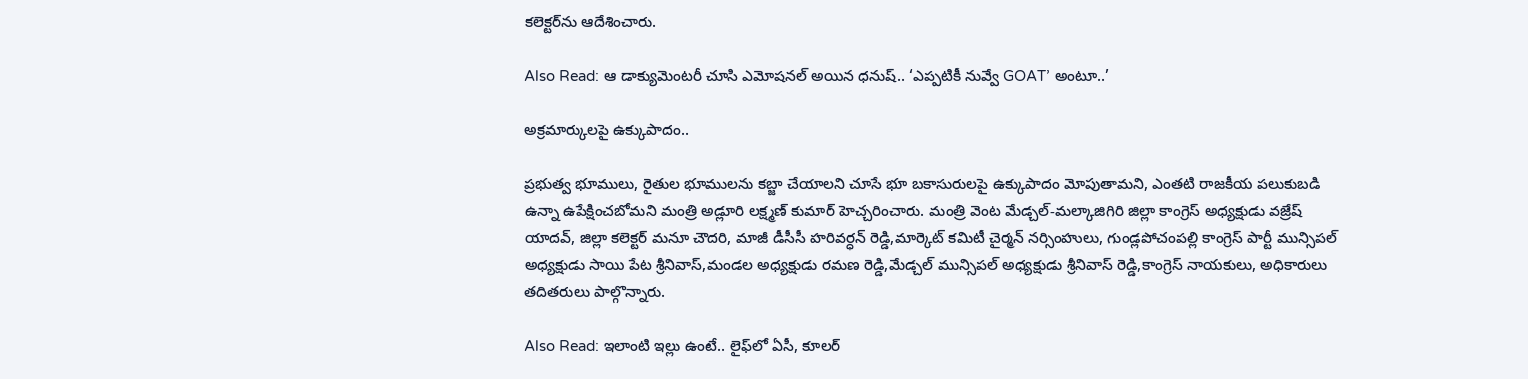కలెక్టర్‌ను ఆదేశించారు.

Also Read: ఆ డాక్యుమెంటరీ చూసి ఎమోషనల్ అయిన ధనుష్.. ‘ఎప్పటికీ నువ్వే GOAT’ అంటూ..’

అక్రమార్కులపై ఉక్కుపాదం..

ప్రభుత్వ భూములు, రైతుల భూములను కబ్జా చేయాలని చూసే భూ బకాసురులపై ఉక్కుపాదం మోపుతామని, ఎంతటి రాజకీయ పలుకుబడి ఉన్నా ఉపేక్షించబోమని మంత్రి అడ్లూరి లక్ష్మణ్ కుమార్ హెచ్చరించారు. మంత్రి వెంట మేడ్చల్-మల్కాజిగిరి జిల్లా కాంగ్రెస్ అధ్యక్షుడు వజ్రేష్ యాదవ్, జిల్లా కలెక్టర్ మనూ చౌదరి, మాజీ డీసీసీ హరివర్ధన్ రెడ్డి,మార్కెట్ కమిటీ చైర్మన్ నర్సింహులు, గుండ్లపోచంపల్లి కాంగ్రెస్ పార్టీ మున్సిపల్ అధ్యక్షుడు సాయి పేట శ్రీనివాస్,మండల అధ్యక్షుడు రమణ రెడ్డి,మేడ్చల్ మున్సిపల్ అధ్యక్షుడు శ్రీనివాస్ రెడ్డి,కాంగ్రెస్ నాయకులు, అధికారులు తదితరులు పాల్గొన్నారు.

Also Read: ఇలాంటి ఇల్లు ఉంటే.. లైఫ్‌లో ఏసీ, కూలర్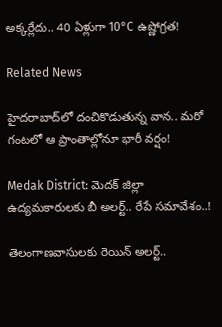అక్కర్లేదు.. 40 ఏళ్లుగా 10°C ఉష్ణోగ్రత!

Related News

హైదరాబాద్‌లో దంచికొడుతున్న వాన.. మరో గంటలో ఆ ప్రాంతాల్లోనూ భారీ వర్షం!

Medak District: మెదక్ జిల్లా ఉద్యమకారులకు బీ అలర్ట్.. రేపే సమావేశం..!

తెలంగాణవాసులకు రెయిన్ అలర్ట్..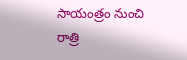సాయంత్రం నుంచి రాత్రి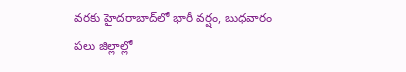వరకు హైదరాబాద్‌లో భారీ వర్షం, బుధవారం పలు జిల్లాల్లో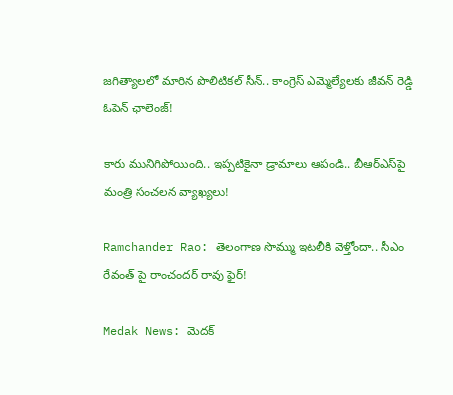జగిత్యాలలో మారిన పొలిటికల్ సీన్.. కాంగ్రెస్ ఎమ్మెల్యేలకు జీవన్ రెడ్డి ఓపెన్ ఛాలెంజ్!

కారు మునిగిపోయింది.. ఇప్పటికైనా డ్రామాలు ఆపండి.. బీఆర్ఎస్‌పై మంత్రి సంచలన వ్యాఖ్యలు!

Ramchander Rao: తెలంగాణ సొమ్ము ఇటలీకి వెళ్తోందా.. సీఎం రేవంత్‌ పై రాంచందర్ రావు ఫైర్!

Medak News: మెదక్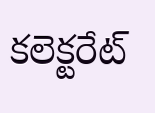కలెక్టరేట్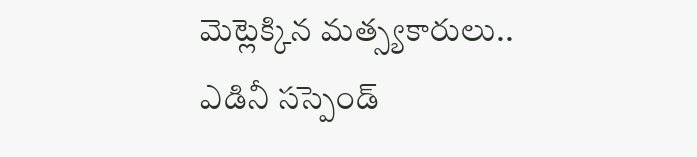మెట్లెక్కిన మత్స్యకారులు.. ఎడినీ సస్పెండ్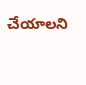చేయాలని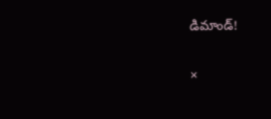డిమాండ్!

×